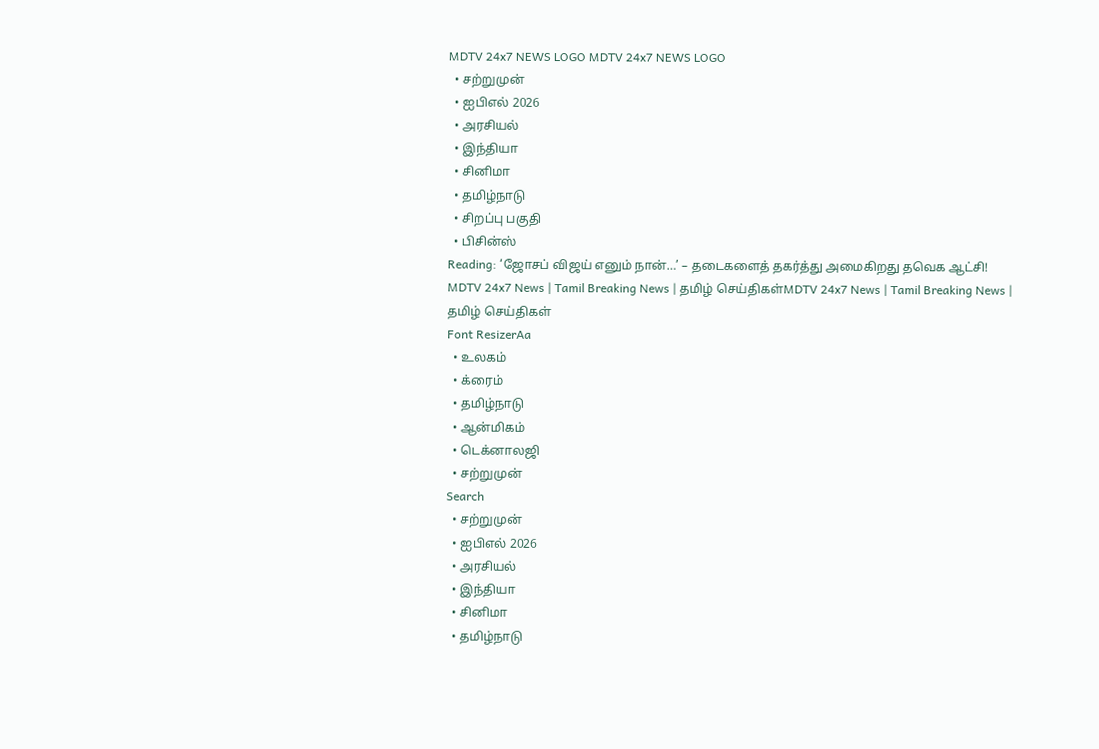MDTV 24x7 NEWS LOGO MDTV 24x7 NEWS LOGO
  • சற்றுமுன்
  • ஐபிஎல் 2026
  • அரசியல்
  • இந்தியா
  • சினிமா
  • தமிழ்நாடு
  • சிறப்பு பகுதி
  • பிசின்ஸ்
Reading: ‘ஜோசப் விஜய் எனும் நான்…’ – தடைகளைத் தகர்த்து அமைகிறது தவெக ஆட்சி!
MDTV 24x7 News | Tamil Breaking News | தமிழ் செய்திகள்MDTV 24x7 News | Tamil Breaking News | தமிழ் செய்திகள்
Font ResizerAa
  • உலகம்
  • க்ரைம்
  • தமிழ்நாடு
  • ஆன்மிகம்
  • டெக்னாலஜி
  • சற்றுமுன்
Search
  • சற்றுமுன்
  • ஐபிஎல் 2026
  • அரசியல்
  • இந்தியா
  • சினிமா
  • தமிழ்நாடு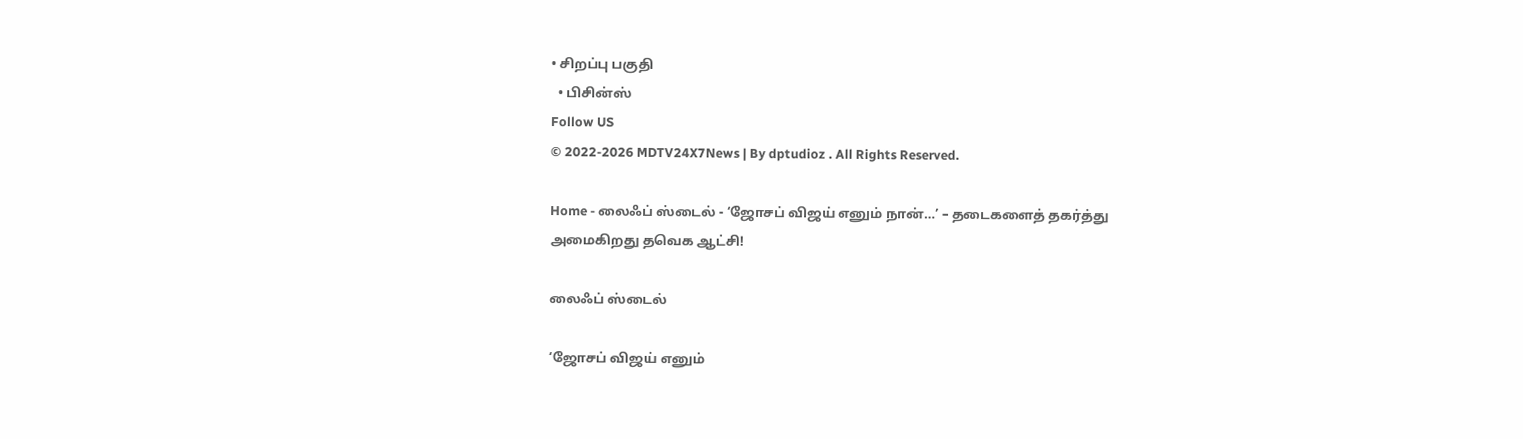• சிறப்பு பகுதி
  • பிசின்ஸ்
Follow US
© 2022-2026 MDTV24X7News | By dptudioz . All Rights Reserved.

Home - லைஃப் ஸ்டைல் - ‘ஜோசப் விஜய் எனும் நான்…’ – தடைகளைத் தகர்த்து அமைகிறது தவெக ஆட்சி!

லைஃப் ஸ்டைல்

‘ஜோசப் விஜய் எனும்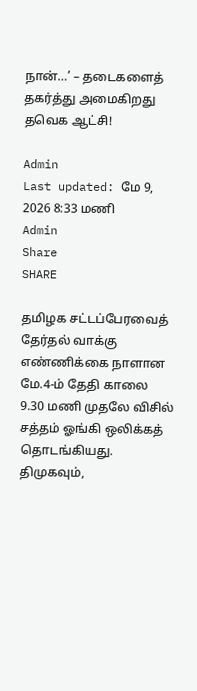நான்…’ – தடைகளைத் தகர்த்து அமைகிறது தவெக ஆட்சி!

Admin
Last updated: மே 9, 2026 8:33 மணி
Admin
Share
SHARE

தமிழக சட்டப்பேரவைத் தேர்தல் வாக்கு எண்ணிக்கை நாளான மே.4-ம் தேதி காலை 9.30 மணி முதலே விசில் சத்தம் ஓங்கி ஒலிக்கத் தொடங்கியது. திமுகவும்,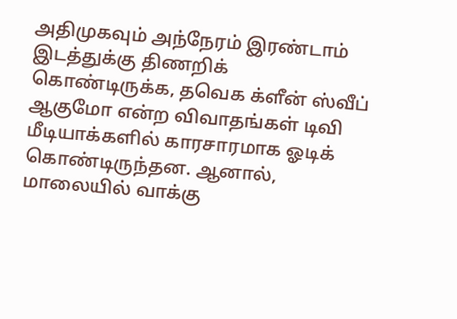அதிமுகவும் அந்நேரம் இரண்டாம் இடத்துக்கு திணறிக் கொண்டிருக்க, தவெக க்ளீன் ஸ்வீப் ஆகுமோ என்ற விவாதங்கள் டிவி மீடியாக்களில் காரசாரமாக ஓடிக் கொண்டிருந்தன. ஆனால், மாலையில் வாக்கு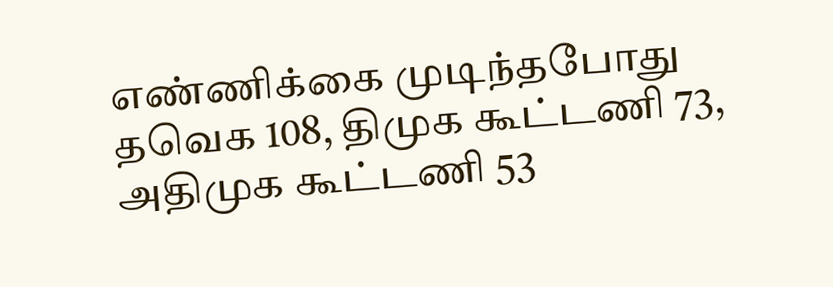எண்ணிக்கை முடிந்தபோது தவெக 108, திமுக கூட்டணி 73, அதிமுக கூட்டணி 53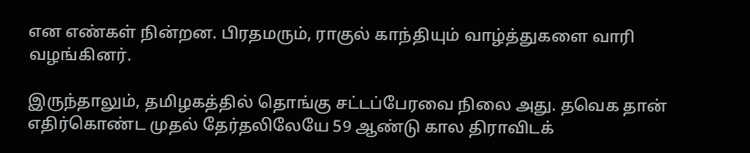என எண்கள் நின்றன. பிரதமரும், ராகுல் காந்தியும் வாழ்த்துகளை வாரி வழங்கினர்.

இருந்தாலும், தமிழகத்தில் தொங்கு சட்டப்பேரவை நிலை அது. தவெக தான் எதிர்கொண்ட முதல் தேர்தலிலேயே 59 ஆண்டு கால திராவிடக்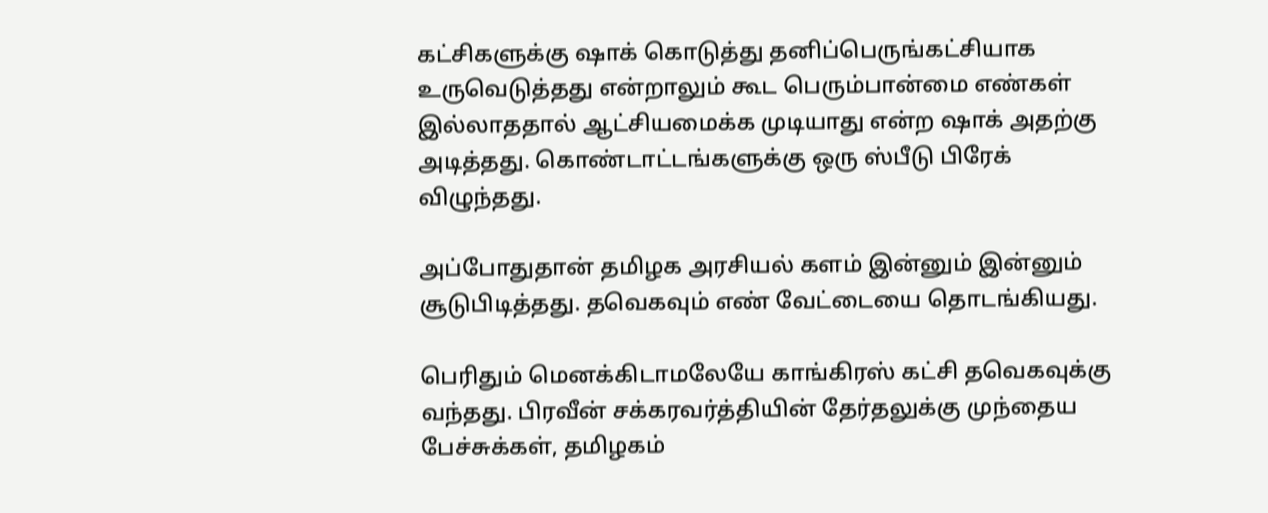கட்சிகளுக்கு ஷாக் கொடுத்து தனிப்பெருங்கட்சியாக உருவெடுத்தது என்றாலும் கூட பெரும்பான்மை எண்கள் இல்லாததால் ஆட்சியமைக்க முடியாது என்ற ஷாக் அதற்கு அடித்தது. கொண்டாட்டங்களுக்கு ஒரு ஸ்பீடு பிரேக் விழுந்தது.

அப்போதுதான் தமிழக அரசியல் களம் இன்னும் இன்னும் சூடுபிடித்தது. தவெகவும் எண் வேட்டையை தொடங்கியது.

பெரிதும் மெனக்கிடாமலேயே காங்கிரஸ் கட்சி தவெகவுக்கு வந்தது. பிரவீன் சக்கரவர்த்தியின் தேர்தலுக்கு முந்தைய பேச்சுக்கள், தமிழகம்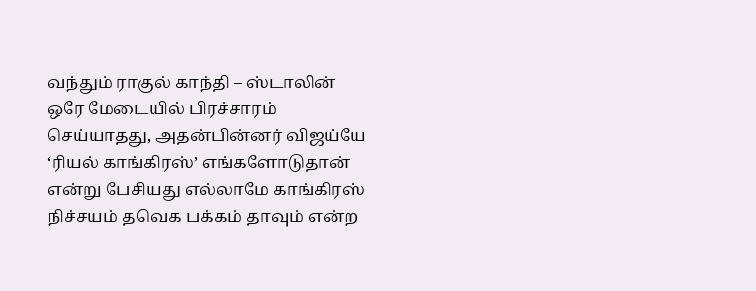வந்தும் ராகுல் காந்தி – ஸ்டாலின் ஒரே மேடையில் பிரச்சாரம் செய்யாதது, அதன்பின்னர் விஜய்யே ‘ரியல் காங்கிரஸ்’ எங்களோடுதான் என்று பேசியது எல்லாமே காங்கிரஸ் நிச்சயம் தவெக பக்கம் தாவும் என்ற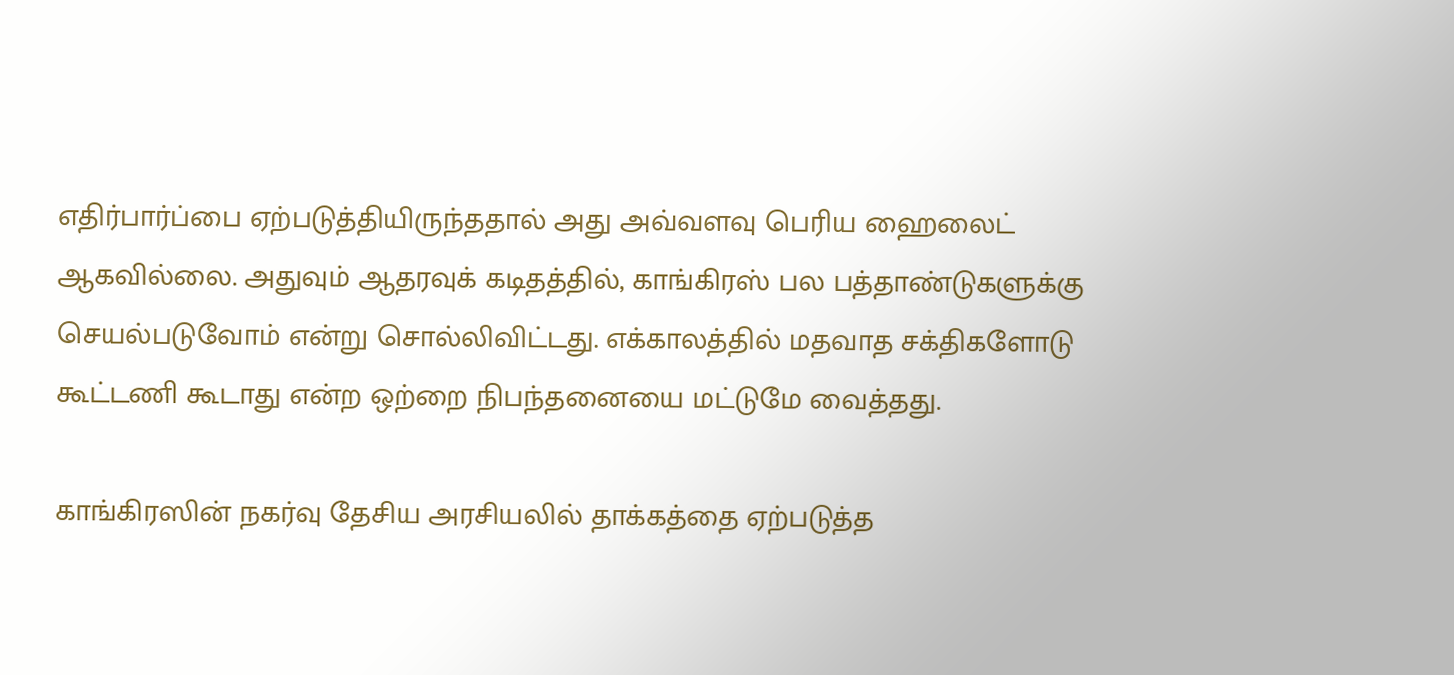எதிர்பார்ப்பை ஏற்படுத்தியிருந்ததால் அது அவ்வளவு பெரிய ஹைலைட் ஆகவில்லை. அதுவும் ஆதரவுக் கடிதத்தில், காங்கிரஸ் பல பத்தாண்டுகளுக்கு செயல்படுவோம் என்று சொல்லிவிட்டது. எக்காலத்தில் மதவாத சக்திகளோடு கூட்டணி கூடாது என்ற ஒற்றை நிபந்தனையை மட்டுமே வைத்தது.

காங்கிரஸின் நகர்வு தேசிய அரசியலில் தாக்கத்தை ஏற்படுத்த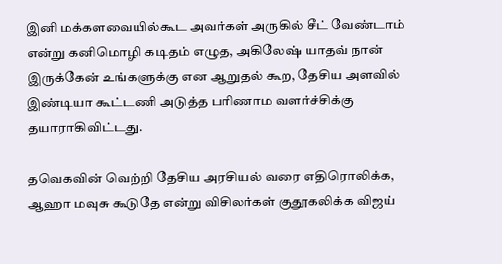இனி மக்களவையில்கூட அவர்கள் அருகில் சீட் வேண்டாம் என்று கனிமொழி கடிதம் எழுத, அகிலேஷ் யாதவ் நான் இருக்கேன் உங்களுக்கு என ஆறுதல் கூற, தேசிய அளவில் இண்டியா கூட்டணி அடுத்த பரிணாம வளர்ச்சிக்கு தயாராகிவிட்டது.

தவெகவின் வெற்றி தேசிய அரசியல் வரை எதிரொலிக்க, ஆஹா மவுசு கூடுதே என்று விசிலர்கள் குதூகலிக்க விஜய்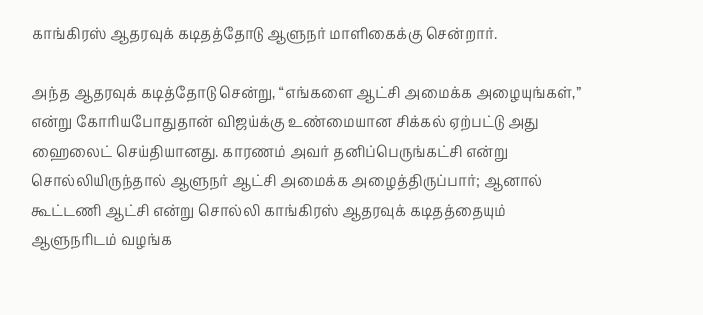காங்கிரஸ் ஆதரவுக் கடிதத்தோடு ஆளுநர் மாளிகைக்கு சென்றார்.

அந்த ஆதரவுக் கடித்தோடு சென்று, “எங்களை ஆட்சி அமைக்க அழையுங்கள்,” என்று கோரியபோதுதான் விஜய்க்கு உண்மையான சிக்கல் ஏற்பட்டு அது ஹைலைட் செய்தியானது. காரணம் அவர் தனிப்பெருங்கட்சி என்று சொல்லியிருந்தால் ஆளுநர் ஆட்சி அமைக்க அழைத்திருப்பார்; ஆனால் கூட்டணி ஆட்சி என்று சொல்லி காங்கிரஸ் ஆதரவுக் கடிதத்தையும் ஆளுநரிடம் வழங்க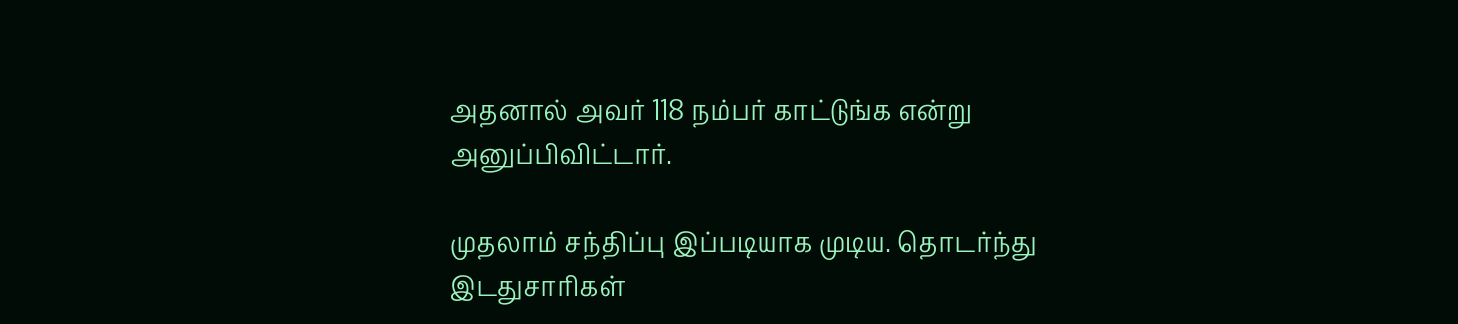அதனால் அவர் 118 நம்பர் காட்டுங்க என்று அனுப்பிவிட்டார்.

முதலாம் சந்திப்பு இப்படியாக முடிய. தொடர்ந்து இடதுசாரிகள்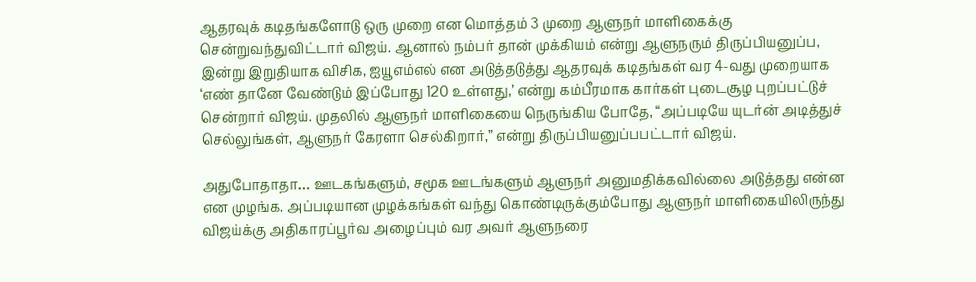ஆதரவுக் கடிதங்களோடு ஒரு முறை என மொத்தம் 3 முறை ஆளுநர் மாளிகைக்கு சென்றுவந்துவிட்டார் விஜய். ஆனால் நம்பர் தான் முக்கியம் என்று ஆளுநரும் திருப்பியனுப்ப, இன்று இறுதியாக விசிக, ஐயூஎம்எல் என அடுத்தடுத்து ஆதரவுக் கடிதங்கள் வர 4-வது முறையாக ‘எண் தானே வேண்டும் இப்போது 120 உள்ளது,’ என்று கம்பீரமாக கார்கள் புடைசூழ புறப்பட்டுச் சென்றார் விஜய். முதலில் ஆளுநர் மாளிகையை நெருங்கிய போதே, “அப்படியே யுடர்ன் அடித்துச் செல்லுங்கள், ஆளுநர் கேரளா செல்கிறார்,” என்று திருப்பியனுப்பபட்டார் விஜய்.

அதுபோதாதா… ஊடகங்களும், சமூக ஊடங்களும் ஆளுநர் அனுமதிக்கவில்லை அடுத்தது என்ன என முழங்க. அப்படியான முழக்கங்கள் வந்து கொண்டிருக்கும்போது ஆளுநர் மாளிகையிலிருந்து விஜய்க்கு அதிகாரப்பூர்வ அழைப்பும் வர அவர் ஆளுநரை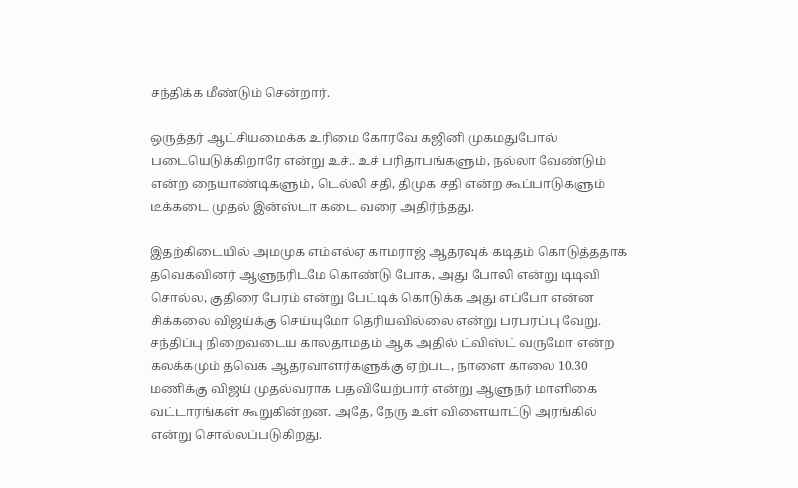சந்திக்க மீண்டும் சென்றார்.

ஒருத்தர் ஆட்சியமைக்க உரிமை கோரவே கஜினி முகமதுபோல் படையெடுக்கிறாரே என்று உச்.. உச் பரிதாபங்களும், நல்லா வேண்டும் என்ற நையாண்டிகளும், டெல்லி சதி, திமுக சதி என்ற கூப்பாடுகளும் டீக்கடை முதல் இன்ஸ்டா கடை வரை அதிர்ந்தது.

இதற்கிடையில் அமமுக எம்எல்ஏ காமராஜ் ஆதரவுக் கடிதம் கொடுத்ததாக தவெகவினர் ஆளுநரிடமே கொண்டு போக, அது போலி என்று டிடிவி சொல்ல, குதிரை பேரம் என்று பேட்டிக் கொடுக்க அது எப்போ என்ன சிக்கலை விஜய்க்கு செய்யுமோ தெரியவில்லை என்று பரபரப்பு வேறு. சந்திப்பு நிறைவடைய காலதாமதம் ஆக அதில் ட்விஸ்ட் வருமோ என்ற கலக்கமும் தவெக ஆதரவாளர்களுக்கு ஏற்பட, நாளை காலை 10.30 மணிக்கு விஜய் முதல்வராக பதவியேற்பார் என்று ஆளுநர் மாளிகை வட்டாரங்கள் கூறுகின்றன. அதே, நேரு உள் விளையாட்டு அரங்கில் என்று சொல்லப்படுகிறது.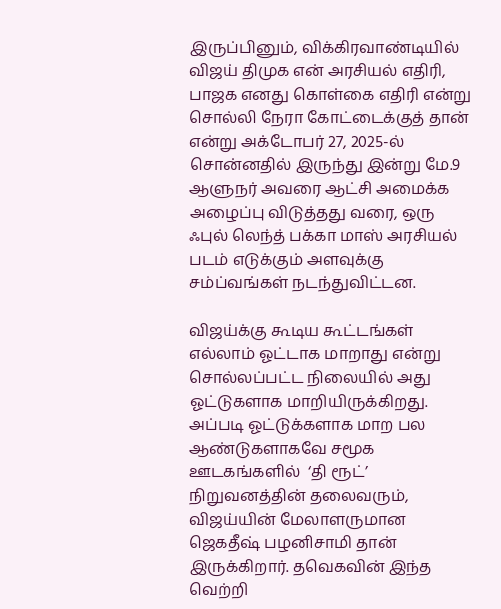இருப்பினும், விக்கிரவாண்டியில் விஜய் திமுக என் அரசியல் எதிரி, பாஜக எனது கொள்கை எதிரி என்று சொல்லி நேரா கோட்டைக்குத் தான் என்று அக்டோபர் 27, 2025-ல் சொன்னதில் இருந்து இன்று மே.9 ஆளுநர் அவரை ஆட்சி அமைக்க அழைப்பு விடுத்தது வரை, ஒரு ஃபுல் லெந்த் பக்கா மாஸ் அரசியல் படம் எடுக்கும் அளவுக்கு சம்ப்வங்கள் நடந்துவிட்டன.

விஜய்க்கு கூடிய கூட்டங்கள் எல்லாம் ஓட்டாக மாறாது என்று சொல்லப்பட்ட நிலையில் அது ஓட்டுகளாக மாறியிருக்கிறது. அப்படி ஓட்டுக்களாக மாற பல ஆண்டுகளாகவே சமூக ஊடகங்களில்  ‘தி ரூட்’ நிறுவனத்தின் தலைவரும், விஜய்யின் மேலாளருமான ஜெகதீஷ் பழனிசாமி தான் இருக்கிறார். தவெகவின் இந்த வெற்றி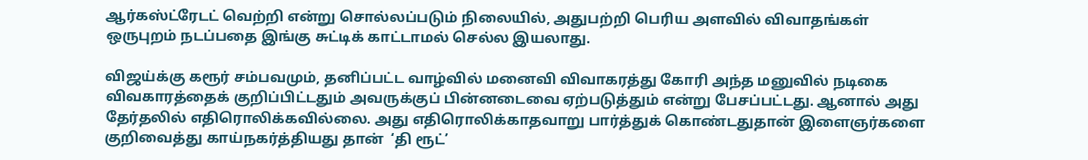ஆர்கஸ்ட்ரேடட் வெற்றி என்று சொல்லப்படும் நிலையில், அதுபற்றி பெரிய அளவில் விவாதங்கள் ஒருபுறம் நடப்பதை இங்கு சுட்டிக் காட்டாமல் செல்ல இயலாது.

விஜய்க்கு கரூர் சம்பவமும், தனிப்பட்ட வாழ்வில் மனைவி விவாகரத்து கோரி அந்த மனுவில் நடிகை விவகாரத்தைக் குறிப்பிட்டதும் அவருக்குப் பின்னடைவை ஏற்படுத்தும் என்று பேசப்பட்டது. ஆனால் அது தேர்தலில் எதிரொலிக்கவில்லை. அது எதிரொலிக்காதவாறு பார்த்துக் கொண்டதுதான் இளைஞர்களை குறிவைத்து காய்நகர்த்தியது தான்  ‘தி ரூட்’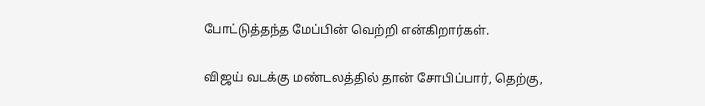போட்டுத்தந்த மேப்பின் வெற்றி என்கிறார்கள்.

விஜய் வடக்கு மண்டலத்தில் தான் சோபிப்பார், தெற்கு,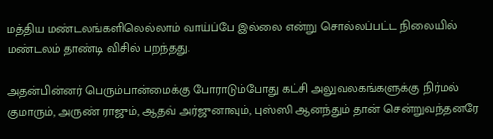மத்திய மண்டலங்களிலெல்லாம் வாய்ப்பே இல்லை என்று சொல்லப்பட்ட நிலையில் மண்டலம் தாண்டி விசில் பறந்தது.

அதன்பின்னர் பெரும்பான்மைக்கு போராடும்போது கட்சி அலுவலகங்களுக்கு நிர்மல் குமாரும், அருண் ராஜும், ஆதவ் அர்ஜுனாவும், புஸ்ஸி ஆனந்தும் தான் சென்றுவந்தனரே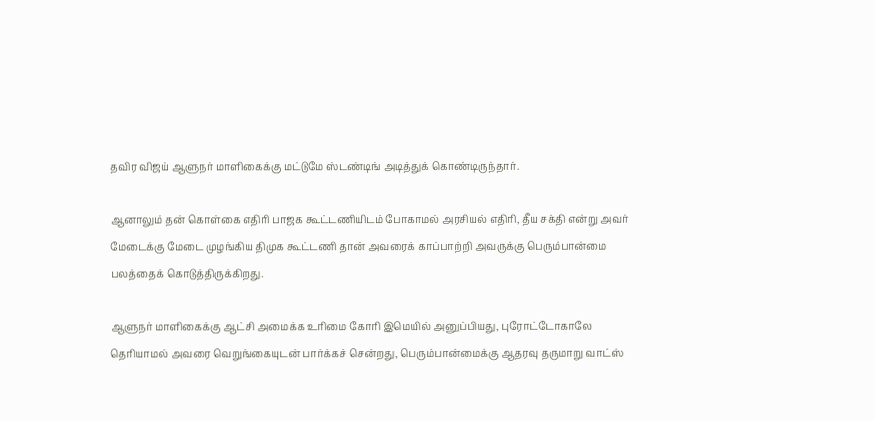தவிர விஜய் ஆளுநர் மாளிகைக்கு மட்டுமே ஸ்டண்டிங் அடித்துக் கொண்டிருந்தார்.

ஆனாலும் தன் கொள்கை எதிரி பாஜக கூட்டணியிடம் போகாமல் அரசியல் எதிரி, தீய சக்தி என்று அவர் மேடைக்கு மேடை முழங்கிய திமுக கூட்டணி தான் அவரைக் காப்பாற்றி அவருக்கு பெரும்பான்மை பலத்தைக் கொடுத்திருக்கிறது.

ஆளுநர் மாளிகைக்கு ஆட்சி அமைக்க உரிமை கோரி இமெயில் அனுப்பியது, புரோட்டோகாலே தெரியாமல் அவரை வெறுங்கையுடன் பார்க்கச் சென்றது, பெரும்பான்மைக்கு ஆதரவு தருமாறு வாட்ஸ்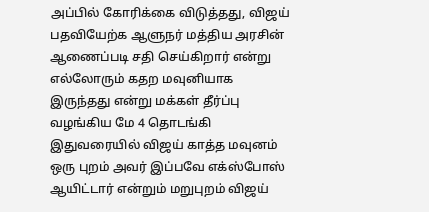அப்பில் கோரிக்கை விடுத்தது, விஜய் பதவியேற்க ஆளுநர் மத்திய அரசின் ஆணைப்படி சதி செய்கிறார் என்று எல்லோரும் கதற மவுனியாக இருந்தது என்று மக்கள் தீர்ப்பு வழங்கிய மே 4 தொடங்கி இதுவரையில் விஜய் காத்த மவுனம் ஒரு புறம் அவர் இப்பவே எக்ஸ்போஸ் ஆயிட்டார் என்றும் மறுபுறம் விஜய்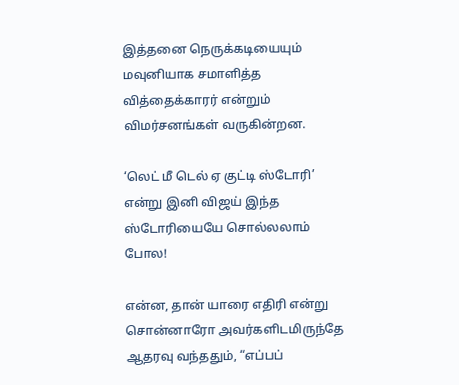இத்தனை நெருக்கடியையும் மவுனியாக சமாளித்த வித்தைக்காரர் என்றும் விமர்சனங்கள் வருகின்றன.

‘லெட் மீ டெல் ஏ குட்டி ஸ்டோரி’ என்று இனி விஜய் இந்த ஸ்டோரியையே சொல்லலாம் போல!

என்ன, தான் யாரை எதிரி என்று சொன்னாரோ அவர்களிடமிருந்தே ஆதரவு வந்ததும், “எப்பப்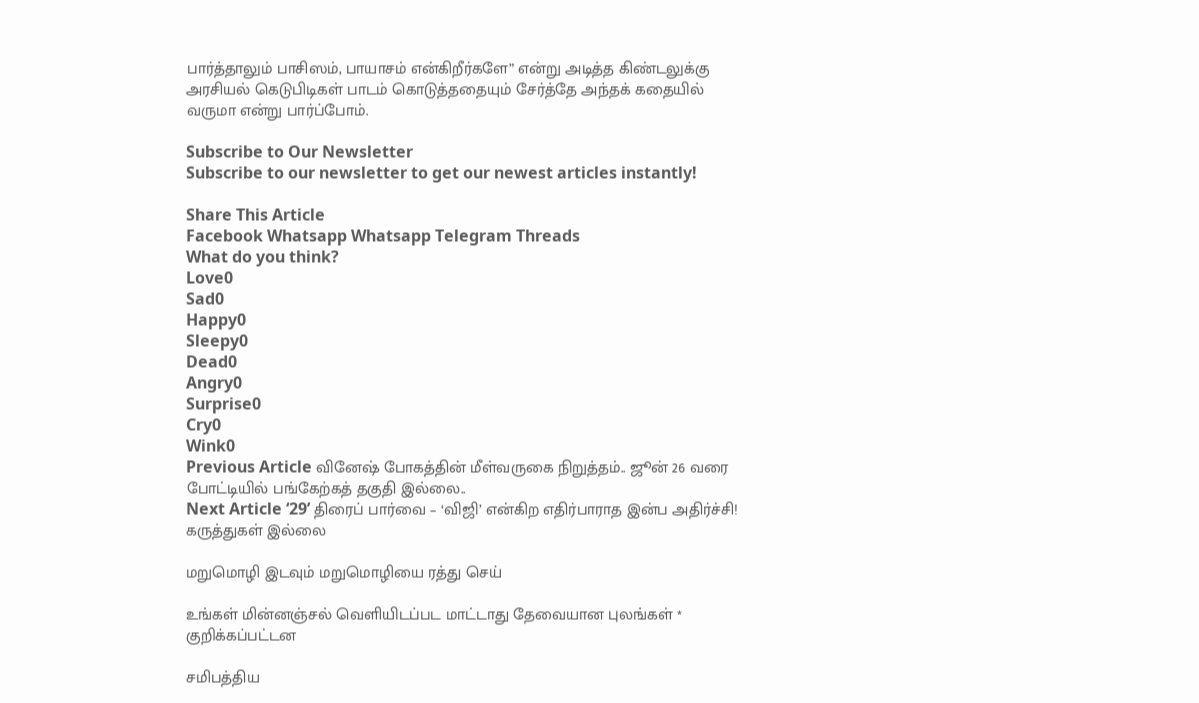பார்த்தாலும் பாசிஸம், பாயாசம் என்கிறீர்களே” என்று அடித்த கிண்டலுக்கு அரசியல் கெடுபிடிகள் பாடம் கொடுத்ததையும் சேர்த்தே அந்தக் கதையில் வருமா என்று பார்ப்போம்.

Subscribe to Our Newsletter
Subscribe to our newsletter to get our newest articles instantly!

Share This Article
Facebook Whatsapp Whatsapp Telegram Threads
What do you think?
Love0
Sad0
Happy0
Sleepy0
Dead0
Angry0
Surprise0
Cry0
Wink0
Previous Article வினேஷ் போகத்தின் மீள்வருகை நிறுத்தம்.. ஜூன் 26 வரை போட்டியில் பங்கேற்கத் தகுதி இல்லை..
Next Article ‘29’ திரைப் பார்வை – ‘விஜி’ என்கிற எதிர்பாராத இன்ப அதிர்ச்சி!
கருத்துகள் இல்லை

மறுமொழி இடவும் மறுமொழியை ரத்து செய்

உங்கள் மின்னஞ்சல் வெளியிடப்பட மாட்டாது தேவையான புலங்கள் * குறிக்கப்பட்டன

சமிபத்திய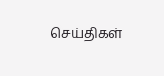செய்திகள்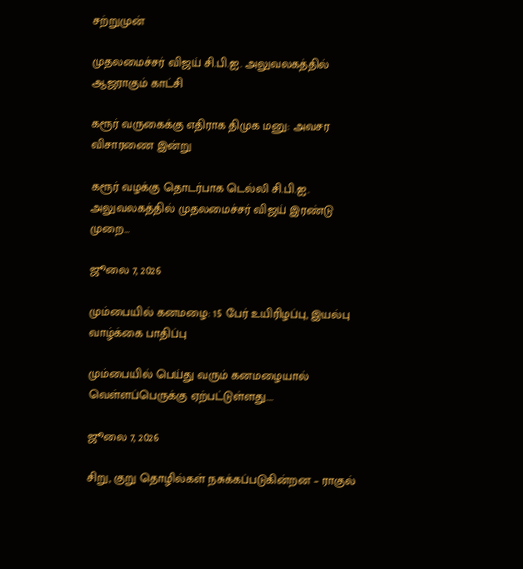சற்றுமுன்

முதலமைச்சர் விஜய் சி.பி.ஐ. அலுவலகத்தில் ஆஜராகும் காட்சி

கரூர் வருகைக்கு எதிராக திமுக மனு: அவசர விசாரணை இன்று

கரூர் வழக்கு தொடர்பாக டெல்லி சி.பி.ஐ. அலுவலகத்தில் முதலமைச்சர் விஜய் இரண்டு முறை…

ஜூலை 7, 2026

மும்பையில் கனமழை: 15 பேர் உயிரிழப்பு, இயல்பு வாழ்க்கை பாதிப்பு

மும்பையில் பெய்து வரும் கனமழையால் வெள்ளப்பெருக்கு ஏற்பட்டுள்ளது.…

ஜூலை 7, 2026

சிறு, குறு தொழில்கள் நசுக்கப்படுகின்றன – ராகுல்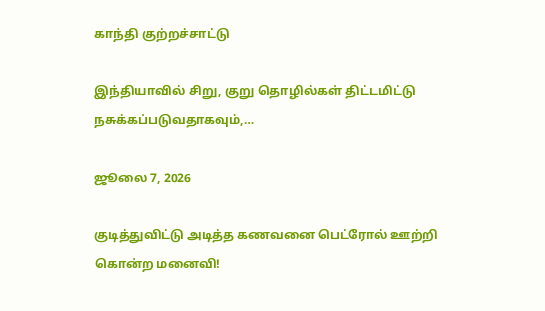காந்தி குற்றச்சாட்டு

இந்தியாவில் சிறு, குறு தொழில்கள் திட்டமிட்டு நசுக்கப்படுவதாகவும்,…

ஜூலை 7, 2026

குடித்துவிட்டு அடித்த கணவனை பெட்ரோல் ஊற்றி கொன்ற மனைவி!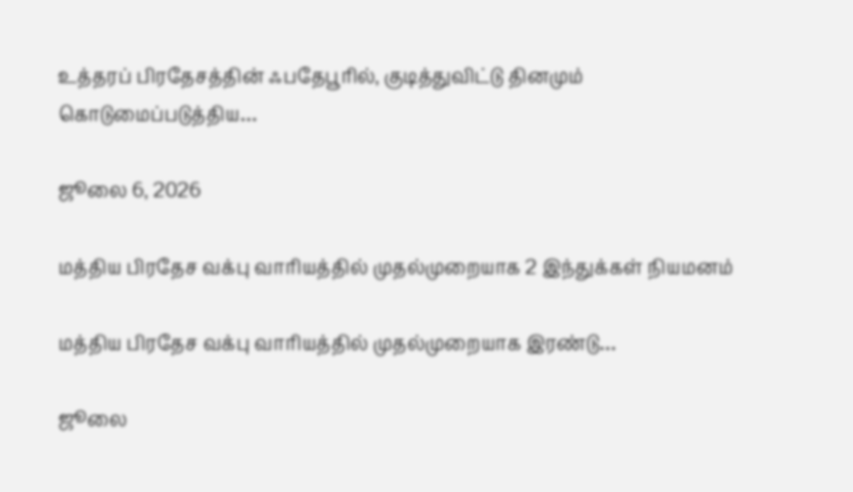உத்தரப் பிரதேசத்தின் ஃபதேபூரில், குடித்துவிட்டு தினமும் கொடுமைப்படுத்திய…

ஜூலை 6, 2026

மத்திய பிரதேச வக்பு வாரியத்தில் முதல்முறையாக 2 இந்துக்கள் நியமனம்

மத்திய பிரதேச வக்பு வாரியத்தில் முதல்முறையாக இரண்டு…

ஜூலை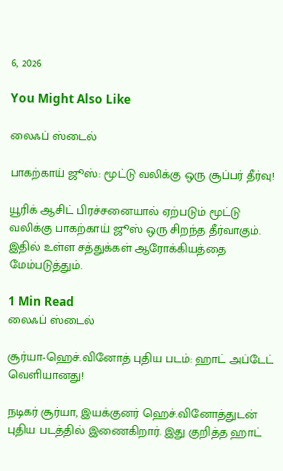6, 2026

You Might Also Like

லைஃப் ஸ்டைல்

பாகற்காய் ஜூஸ்: மூட்டு வலிக்கு ஒரு சூப்பர் தீர்வு!

யூரிக் ஆசிட் பிரச்சனையால் ஏற்படும் மூட்டு வலிக்கு பாகற்காய் ஜூஸ் ஒரு சிறந்த தீர்வாகும். இதில் உள்ள சத்துக்கள் ஆரோக்கியத்தை மேம்படுத்தும்.

1 Min Read
லைஃப் ஸ்டைல்

சூர்யா-ஹெச்.வினோத் புதிய படம்: ஹாட் அப்டேட் வெளியானது!

நடிகர் சூர்யா, இயக்குனர் ஹெச்.வினோத்துடன் புதிய படத்தில் இணைகிறார். இது குறித்த ஹாட்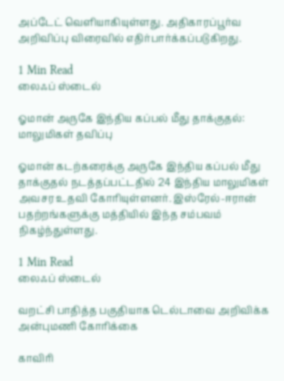அப்டேட் வெளியாகியுள்ளது. அதிகாரப்பூர்வ அறிவிப்பு விரைவில் எதிர்பார்க்கப்படுகிறது.

1 Min Read
லைஃப் ஸ்டைல்

ஓமான் அருகே இந்திய கப்பல் மீது தாக்குதல்: மாலுமிகள் தவிப்பு

ஓமான் கடற்கரைக்கு அருகே இந்திய கப்பல் மீது தாக்குதல் நடத்தப்பட்டதில் 24 இந்திய மாலுமிகள் அவசர உதவி கோரியுள்ளனர். இஸ்ரேல்-ஈரான் பதற்றங்களுக்கு மத்தியில் இந்த சம்பவம் நிகழ்ந்துள்ளது.

1 Min Read
லைஃப் ஸ்டைல்

வறட்சி பாதித்த பகுதியாக டெல்டாவை அறிவிக்க அன்புமணி கோரிக்கை

காவிரி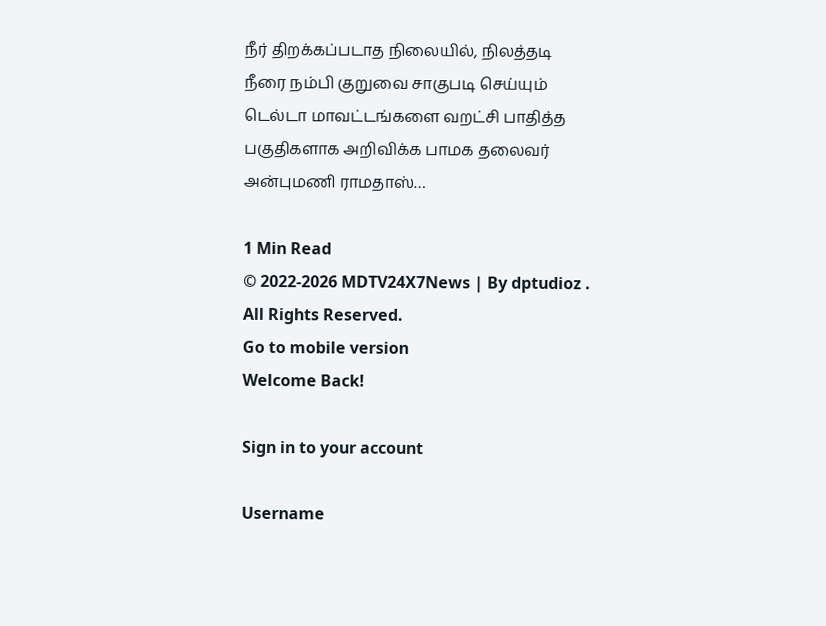நீர் திறக்கப்படாத நிலையில், நிலத்தடி நீரை நம்பி குறுவை சாகுபடி செய்யும் டெல்டா மாவட்டங்களை வறட்சி பாதித்த பகுதிகளாக அறிவிக்க பாமக தலைவர் அன்புமணி ராமதாஸ்…

1 Min Read
© 2022-2026 MDTV24X7News | By dptudioz . All Rights Reserved.
Go to mobile version
Welcome Back!

Sign in to your account

Username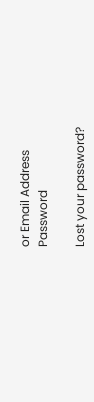or Email Address
Password

Lost your password?